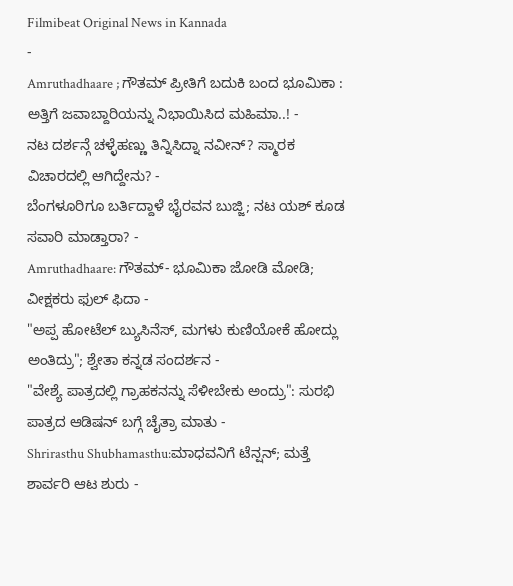Filmibeat Original News in Kannada
-
Amruthadhaare ; ಗೌತಮ್ ಪ್ರೀತಿಗೆ ಬದುಕಿ ಬಂದ ಭೂಮಿಕಾ : ಅತ್ತಿಗೆ ಜವಾಬ್ದಾರಿಯನ್ನು ನಿಭಾಯಿಸಿದ ಮಹಿಮಾ..! -
ನಟ ದರ್ಶನ್ಗೆ ಚಳ್ಳೆಹಣ್ಣು ತಿನ್ನಿಸಿದ್ನಾ ನವೀನ್? ಸ್ಮಾರಕ ವಿಚಾರದಲ್ಲಿ ಆಗಿದ್ದೇನು? -
ಬೆಂಗಳೂರಿಗೂ ಬರ್ತಿದ್ದಾಳೆ ಭೈರವನ ಬುಜ್ಜಿ; ನಟ ಯಶ್ ಕೂಡ ಸವಾರಿ ಮಾಡ್ತಾರಾ? -
Amruthadhaare: ಗೌತಮ್- ಭೂಮಿಕಾ ಜೋಡಿ ಮೋಡಿ; ವೀಕ್ಷಕರು ಫುಲ್ ಫಿದಾ -
"ಅಪ್ಪ ಹೋಟೆಲ್ ಬ್ಯುಸಿನೆಸ್, ಮಗಳು ಕುಣಿಯೋಕೆ ಹೋದ್ಲು ಅಂತಿದ್ರು"; ಶ್ವೇತಾ ಕನ್ನಡ ಸಂದರ್ಶನ -
"ವೇಶ್ಯೆ ಪಾತ್ರದಲ್ಲಿ ಗ್ರಾಹಕನನ್ನು ಸೆಳೀಬೇಕು ಅಂದ್ರು": ಸುರಭಿ ಪಾತ್ರದ ಆಡಿಷನ್ ಬಗ್ಗೆ ಚೈತ್ರಾ ಮಾತು -
Shrirasthu Shubhamasthu:ಮಾಧವನಿಗೆ ಟೆನ್ಷನ್; ಮತ್ತೆ ಶಾರ್ವರಿ ಆಟ ಶುರು -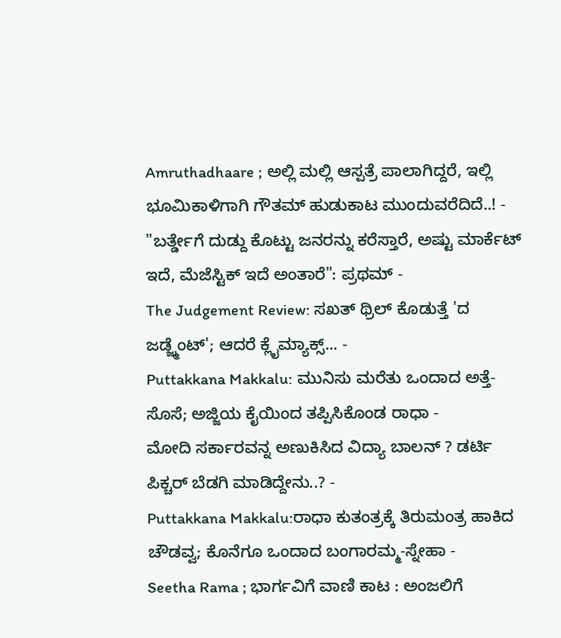Amruthadhaare ; ಅಲ್ಲಿ ಮಲ್ಲಿ ಆಸ್ಪತ್ರೆ ಪಾಲಾಗಿದ್ದರೆ, ಇಲ್ಲಿ ಭೂಮಿಕಾಳಿಗಾಗಿ ಗೌತಮ್ ಹುಡುಕಾಟ ಮುಂದುವರೆದಿದೆ..! -
"ಬರ್ತ್ಡೇಗೆ ದುಡ್ದು ಕೊಟ್ಟು ಜನರನ್ನು ಕರೆಸ್ತಾರೆ, ಅಷ್ಟು ಮಾರ್ಕೆಟ್ ಇದೆ, ಮೆಜೆಸ್ಟಿಕ್ ಇದೆ ಅಂತಾರೆ": ಪ್ರಥಮ್ -
The Judgement Review: ಸಖತ್ ಥ್ರಿಲ್ ಕೊಡುತ್ತೆ 'ದ ಜಡ್ಜ್ಮೆಂಟ್'; ಆದರೆ ಕ್ಲೈಮ್ಯಾಕ್ಸ್... -
Puttakkana Makkalu: ಮುನಿಸು ಮರೆತು ಒಂದಾದ ಅತ್ತೆ-ಸೊಸೆ; ಅಜ್ಜಿಯ ಕೈಯಿಂದ ತಪ್ಪಿಸಿಕೊಂಡ ರಾಧಾ -
ಮೋದಿ ಸರ್ಕಾರವನ್ನ ಅಣುಕಿಸಿದ ವಿದ್ಯಾ ಬಾಲನ್ ? ಡರ್ಟಿ ಪಿಕ್ಚರ್ ಬೆಡಗಿ ಮಾಡಿದ್ದೇನು..? -
Puttakkana Makkalu:ರಾಧಾ ಕುತಂತ್ರಕ್ಕೆ ತಿರುಮಂತ್ರ ಹಾಕಿದ ಚೌಡವ್ವ; ಕೊನೆಗೂ ಒಂದಾದ ಬಂಗಾರಮ್ಮ-ಸ್ನೇಹಾ -
Seetha Rama ; ಭಾರ್ಗವಿಗೆ ವಾಣಿ ಕಾಟ : ಅಂಜಲಿಗೆ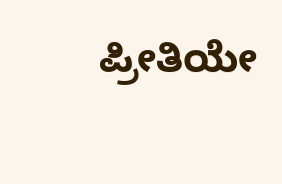ಪ್ರೀತಿಯೇ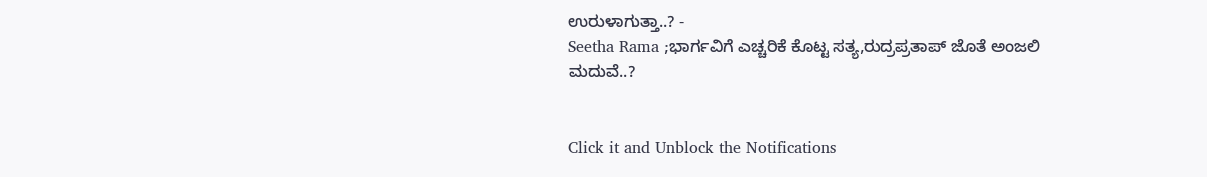ಉರುಳಾಗುತ್ತಾ..? -
Seetha Rama ;ಭಾರ್ಗವಿಗೆ ಎಚ್ಚರಿಕೆ ಕೊಟ್ಟ ಸತ್ಯ,ರುದ್ರಪ್ರತಾಪ್ ಜೊತೆ ಅಂಜಲಿ ಮದುವೆ..?


Click it and Unblock the Notifications